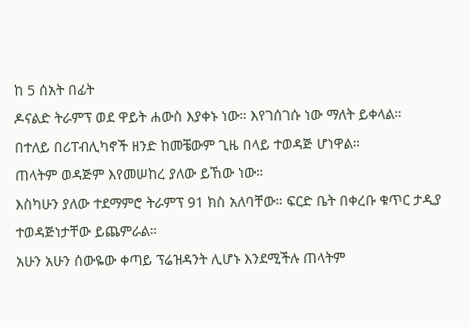ከ 5 ሰአት በፊት
ዶናልድ ትራምፕ ወደ ዋይት ሐውስ እያቀኑ ነው። እየገሰገሱ ነው ማለት ይቀላል።
በተለይ በሪፐብሊካኖች ዘንድ ከመቼውም ጊዜ በላይ ተወዳጅ ሆነዋል።
ጠላትም ወዳጅም እየመሠከረ ያለው ይኸው ነው።
እስካሁን ያለው ተደማምሮ ትራምፕ 91 ክስ አለባቸው። ፍርድ ቤት በቀረቡ ቁጥር ታዲያ ተወዳጅነታቸው ይጨምራል።
አሁን አሁን ሰውዬው ቀጣይ ፕሬዝዳንት ሊሆኑ እንደሚችሉ ጠላትም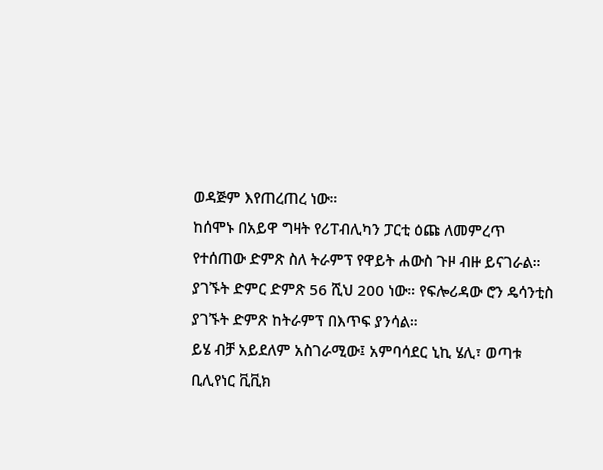ወዳጅም እየጠረጠረ ነው።
ከሰሞኑ በአይዋ ግዛት የሪፐብሊካን ፓርቲ ዕጩ ለመምረጥ የተሰጠው ድምጽ ስለ ትራምፕ የዋይት ሐውስ ጉዞ ብዙ ይናገራል።
ያገኙት ድምር ድምጽ 56 ሺህ 200 ነው። የፍሎሪዳው ሮን ዴሳንቲስ ያገኙት ድምጽ ከትራምፕ በእጥፍ ያንሳል።
ይሄ ብቻ አይደለም አስገራሚው፤ አምባሳደር ኒኪ ሄሊ፣ ወጣቱ ቢሊየነር ቪቪክ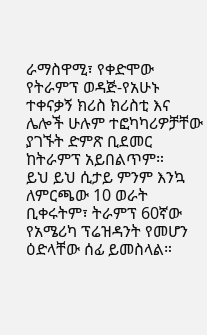ራማስዋሚ፣ የቀድሞው የትራምፕ ወዳጅ-የአሁኑ ተቀናቃኝ ክሪስ ክሪስቲ እና ሌሎች ሁሉም ተፎካካሪዎቻቸው ያገኙት ድምጽ ቢደመር ከትራምፕ አይበልጥም።
ይህ ይህ ሲታይ ምንም እንኳ ለምርጫው 10 ወራት ቢቀሩትም፣ ትራምፕ 60ኛው የአሜሪካ ፕሬዝዳንት የመሆን ዕድላቸው ሰፊ ይመስላል።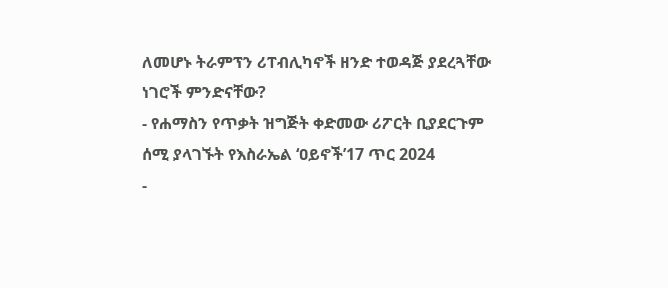ለመሆኑ ትራምፕን ሪፐብሊካኖች ዘንድ ተወዳጅ ያደረጓቸው ነገሮች ምንድናቸው?
- የሐማስን የጥቃት ዝግጅት ቀድመው ሪፖርት ቢያደርጉም ሰሚ ያላገኙት የእስራኤል ‘ዐይኖች’17 ጥር 2024
-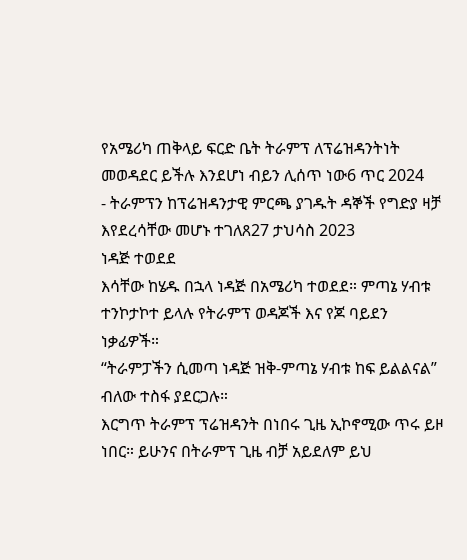የአሜሪካ ጠቅላይ ፍርድ ቤት ትራምፕ ለፕሬዝዳንትነት መወዳደር ይችሉ እንደሆነ ብይን ሊሰጥ ነው6 ጥር 2024
- ትራምፕን ከፕሬዝዳንታዊ ምርጫ ያገዱት ዳኞች የግድያ ዛቻ እየደረሳቸው መሆኑ ተገለጸ27 ታህሳስ 2023
ነዳጅ ተወደደ
እሳቸው ከሄዱ በኋላ ነዳጅ በአሜሪካ ተወደደ። ምጣኔ ሃብቱ ተንኮታኮተ ይላሉ የትራምፕ ወዳጆች እና የጆ ባይደን ነቃፊዎች።
“ትራምፓችን ሲመጣ ነዳጅ ዝቅ-ምጣኔ ሃብቱ ከፍ ይልልናል” ብለው ተስፋ ያደርጋሉ።
እርግጥ ትራምፕ ፕሬዝዳንት በነበሩ ጊዜ ኢኮኖሚው ጥሩ ይዞ ነበር። ይሁንና በትራምፕ ጊዜ ብቻ አይደለም ይህ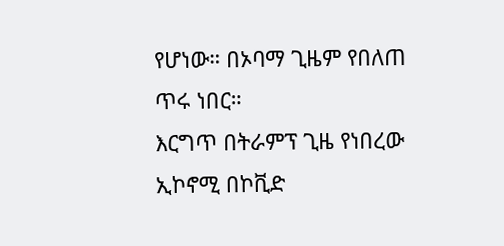የሆነው። በኦባማ ጊዜም የበለጠ ጥሩ ነበር።
እርግጥ በትራምፕ ጊዜ የነበረው ኢኮኖሚ በኮቪድ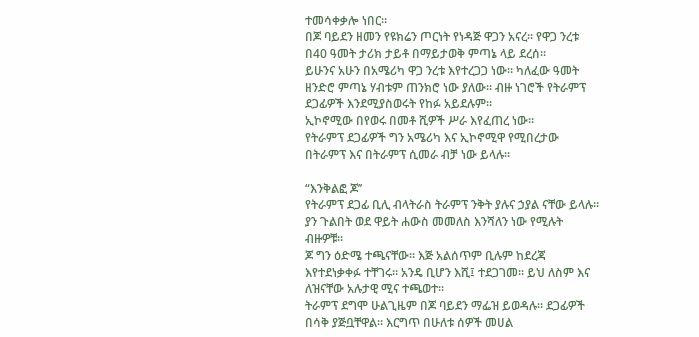ተመሳቀቃሎ ነበር።
በጆ ባይደን ዘመን የዩክሬን ጦርነት የነዳጅ ዋጋን አናረ። የዋጋ ንረቱ በ40 ዓመት ታሪክ ታይቶ በማይታወቅ ምጣኔ ላይ ደረሰ።
ይሁንና አሁን በአሜሪካ ዋጋ ንረቱ እየተረጋጋ ነው። ካለፈው ዓመት ዘንድሮ ምጣኔ ሃብቱም ጠንክሮ ነው ያለው። ብዙ ነገሮች የትራምፕ ደጋፊዎች እንደሚያስወሩት የከፉ አይደሉም።
ኢኮኖሚው በየወሩ በመቶ ሺዎች ሥራ እየፈጠረ ነው።
የትራምፕ ደጋፊዎች ግን አሜሪካ እና ኢኮኖሚዋ የሚበረታው በትራምፕ እና በትራምፕ ሲመራ ብቻ ነው ይላሉ።

“እንቅልፎ ጆ’’
የትራምፕ ደጋፊ ቢሊ ብላትራስ ትራምፕ ንቅት ያሉና ኃያል ናቸው ይላሉ። ያን ጉልበት ወደ ዋይት ሐውስ መመለስ እንሻለን ነው የሚሉት ብዙዎቹ።
ጆ ግን ዕድሜ ተጫናቸው። እጅ አልሰጥም ቢሉም ከደረጃ እየተደነቃቀፉ ተቸገሩ። አንዴ ቢሆን እሺ፤ ተደጋገመ። ይህ ለስም እና ለዝናቸው አሉታዊ ሚና ተጫወተ።
ትራምፕ ደግሞ ሁልጊዜም በጆ ባይደን ማፌዝ ይወዳሉ። ደጋፊዎች በሳቅ ያጅቧቸዋል። እርግጥ በሁለቱ ሰዎች መሀል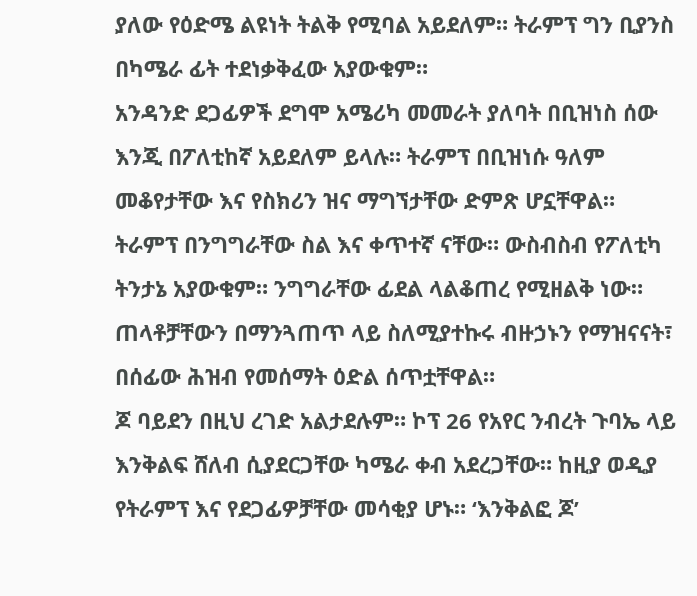ያለው የዕድሜ ልዩነት ትልቅ የሚባል አይደለም። ትራምፕ ግን ቢያንስ በካሜራ ፊት ተደነቃቅፈው አያውቁም።
አንዳንድ ደጋፊዎች ደግሞ አሜሪካ መመራት ያለባት በቢዝነስ ሰው እንጂ በፖለቲከኛ አይደለም ይላሉ። ትራምፕ በቢዝነሱ ዓለም መቆየታቸው እና የስክሪን ዝና ማግኘታቸው ድምጽ ሆኗቸዋል።
ትራምፕ በንግግራቸው ስል እና ቀጥተኛ ናቸው። ውስብስብ የፖለቲካ ትንታኔ አያውቁም። ንግግራቸው ፊደል ላልቆጠረ የሚዘልቅ ነው። ጠላቶቻቸውን በማንጓጠጥ ላይ ስለሚያተኩሩ ብዙኃኑን የማዝናናት፣ በሰፊው ሕዝብ የመሰማት ዕድል ሰጥቷቸዋል።
ጆ ባይደን በዚህ ረገድ አልታደሉም። ኮፕ 26 የአየር ንብረት ጉባኤ ላይ እንቅልፍ ሸለብ ሲያደርጋቸው ካሜራ ቀብ አደረጋቸው። ከዚያ ወዲያ የትራምፕ እና የደጋፊዎቻቸው መሳቂያ ሆኑ። ‘እንቅልፎ ጆ’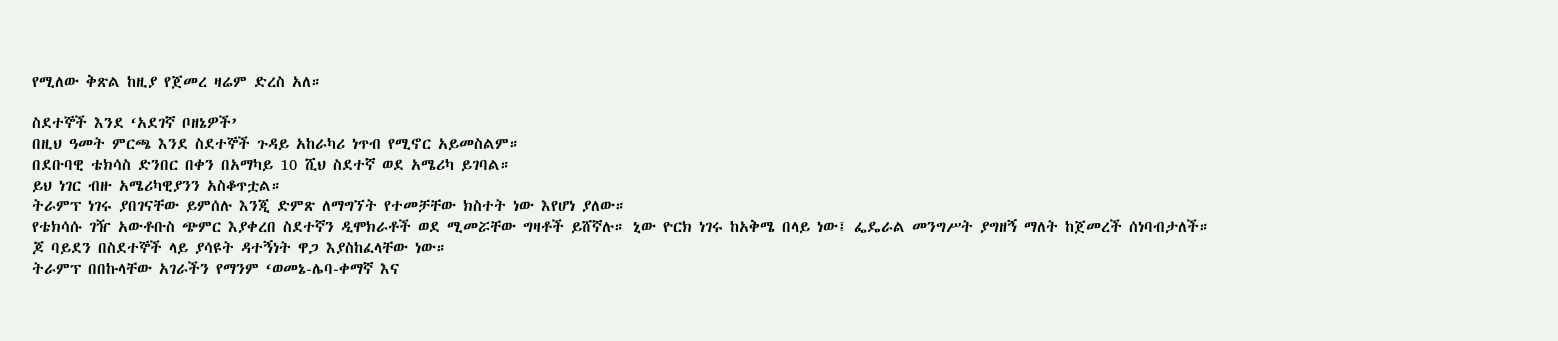የሚለው ቅጽል ከዚያ የጀመረ ዛሬም ድረስ አለ።

ስደተኞች እንደ ‘አደገኛ ቦዘኔዎች’
በዚህ ዓመት ምርጫ እንደ ስደተኞች ጉዳይ አከራካሪ ነጥብ የሚኖር አይመስልም።
በደቡባዊ ቴክሳስ ድንበር በቀን በአማካይ 10 ሺህ ስደተኛ ወደ አሜሪካ ይገባል።
ይህ ነገር ብዙ አሜሪካዊያንን አስቆጥቷል።
ትራምፕ ነገሩ ያበገናቸው ይምሰሉ እንጂ ድምጽ ለማግኘት የተመቻቸው ክስተት ነው እየሆነ ያለው።
የቴክሳሱ ገዥ አውቶቡስ ጭምር እያቀረበ ስደተኛን ዲሞክራቶች ወደ ሚመሯቸው ግዛቶች ይሸኛሉ። ኒው ዮርክ ነገሩ ከአቅሜ በላይ ነው፤ ፌዴራል መንግሥት ያግዘኝ ማለት ከጀመረች ሰነባብታለች።
ጆ ባይደን በስደተኞች ላይ ያሳዩት ዳተኝነት ዋጋ እያስከፈላቸው ነው።
ትራምፕ በበኩላቸው አገራችን የማንም ‘ወመኔ-ሌባ-ቀማኛ እና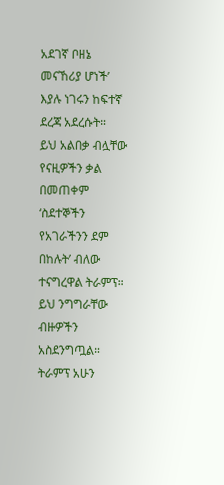አደገኛ ቦዘኔ መናኸሪያ ሆነች’ እያሉ ነገሩን ከፍተኛ ደረጃ አደረሱት።
ይህ አልበቃ ብሏቸው የናዚዎችን ቃል በመጠቀም ‘ስደተኞችን የአገራችንን ደም በከሉት’ ብለው ተናግረዋል ትራምፕ። ይህ ንግግራቸው ብዙዎችን አስደንግጧል።
ትራምፕ አሁን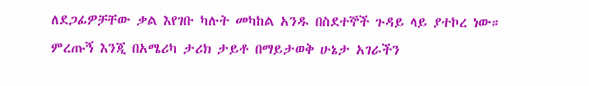ለደጋፊዎቻቸው ቃል እየገቡ ካሉት መካከል አንዱ በስደተኞች ጉዳይ ላይ ያተኮረ ነው።
ምረጡኝ እንጂ በአሜሪካ ታሪክ ታይቶ በማይታወቅ ሁኔታ አገራችን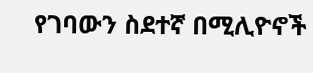የገባውን ስደተኛ በሚሊዮኖች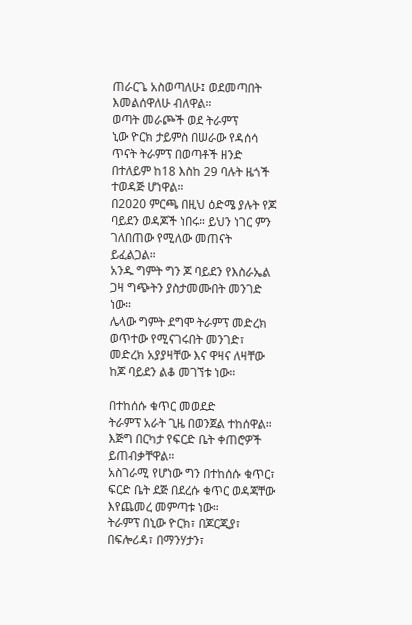ጠራርጌ አስወጣለሁ፤ ወደመጣበት እመልሰዋለሁ ብለዋል።
ወጣት መራጮች ወደ ትራምፕ
ኒው ዮርክ ታይምስ በሠራው የዳሰሳ ጥናት ትራምፕ በወጣቶች ዘንድ በተለይም ከ18 እስከ 29 ባሉት ዜጎች ተወዳጅ ሆነዋል።
በ2020 ምርጫ በዚህ ዕድሜ ያሉት የጆ ባይደን ወዳጆች ነበሩ። ይህን ነገር ምን ገለበጠው የሚለው መጠናት ይፈልጋል።
አንዱ ግምት ግን ጆ ባይደን የእስራኤል ጋዛ ግጭትን ያስታመሙበት መንገድ ነው።
ሌላው ግምት ደግሞ ትራምፕ መድረክ ወጥተው የሚናገሩበት መንገድ፣ መድረክ አያያዛቸው እና ዋዛና ለዛቸው ከጆ ባይደን ልቆ መገኘቱ ነው።

በተከሰሱ ቁጥር መወደድ
ትራምፕ አራት ጊዜ በወንጀል ተከሰዋል። እጅግ በርካታ የፍርድ ቤት ቀጠሮዎች ይጠብቃቸዋል።
አስገራሚ የሆነው ግን በተከሰሱ ቁጥር፣ ፍርድ ቤት ደጅ በደረሱ ቁጥር ወዳጃቸው እየጨመረ መምጣቱ ነው።
ትራምፕ በኒው ዮርክ፣ በጆርጂያ፣ በፍሎሪዳ፣ በማንሃታን፣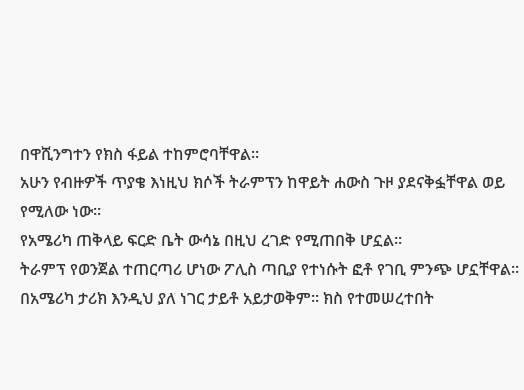በዋሺንግተን የክስ ፋይል ተከምሮባቸዋል።
አሁን የብዙዎች ጥያቄ እነዚህ ክሶች ትራምፕን ከዋይት ሐውስ ጉዞ ያደናቅፏቸዋል ወይ የሚለው ነው።
የአሜሪካ ጠቅላይ ፍርድ ቤት ውሳኔ በዚህ ረገድ የሚጠበቅ ሆኗል።
ትራምፕ የወንጀል ተጠርጣሪ ሆነው ፖሊስ ጣቢያ የተነሱት ፎቶ የገቢ ምንጭ ሆኗቸዋል።
በአሜሪካ ታሪክ እንዲህ ያለ ነገር ታይቶ አይታወቅም። ክስ የተመሠረተበት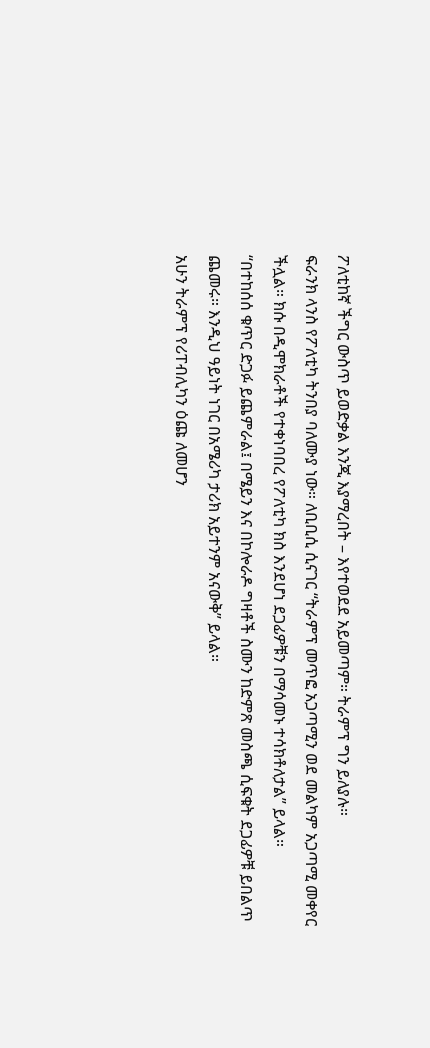ፖለቲከኛ ችግር ውስጥ ይወድቃል እንጂ እያማረበት – እየተወደደ አይመጣም። ትራምፕ ግን ይለያሉ።
ፍራንክ ላንስ የፖለቲካ ትንበያ ባለሙያ ነው። ለቢቢሲ ሲናገር “ትራምፕ መጥፎ አጋጣሚን ወደ መልካም አጋጣሚ መቀየር ችሏል። ክሱ በዲሞክራቶች የተቀነባበረ የፖለቲካ ክስ እንደሆነ ደጋፊዎቹን በማሳመኑ ተሳክቶለታል” ይላል።
“በተከሰሰ ቁጥር ድጋፉ ይጨምራል፤ በሜይን እና በኮሎራዶ ግዛቶች ስሙን ከድምጽ መስጫ ሲፍቁት ደጋፊዎቹ ይበልጥ ጨመሩ። እንዲህ ዓይነት ነገር በአሜሪካ ታሪክ አይተንም አናውቅ” ይላል።
አሁን ትራምፕ የሪፐብሊካን ዕጩ ለመሆን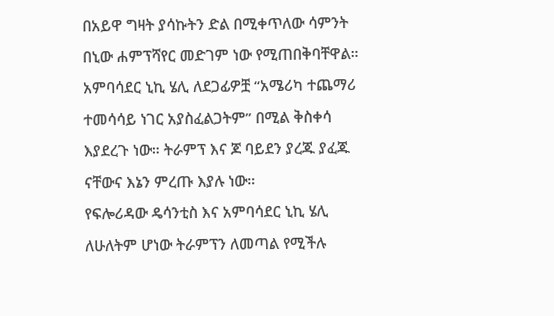በአይዋ ግዛት ያሳኩትን ድል በሚቀጥለው ሳምንት በኒው ሐምፕሻየር መድገም ነው የሚጠበቅባቸዋል።
አምባሳደር ኒኪ ሄሊ ለደጋፊዎቿ “አሜሪካ ተጨማሪ ተመሳሳይ ነገር አያስፈልጋትም” በሚል ቅስቀሳ እያደረጉ ነው። ትራምፕ እና ጆ ባይደን ያረጁ ያፈጁ ናቸውና እኔን ምረጡ እያሉ ነው።
የፍሎሪዳው ዴሳንቲስ እና አምባሳደር ኒኪ ሄሊ ለሁለትም ሆነው ትራምፕን ለመጣል የሚችሉ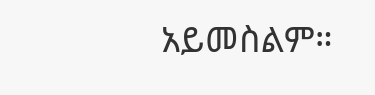አይመስልም።